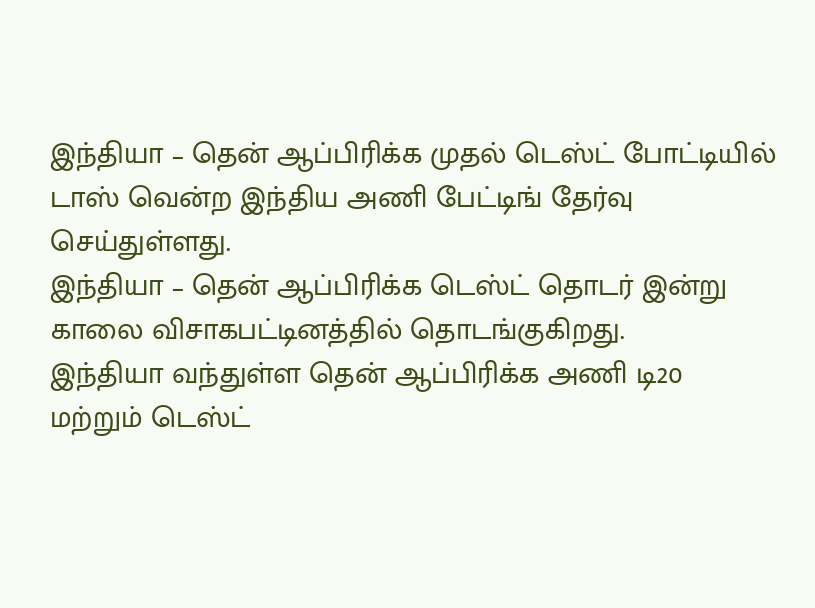இந்தியா – தென் ஆப்பிரிக்க முதல் டெஸ்ட் போட்டியில் டாஸ் வென்ற இந்திய அணி பேட்டிங் தேர்வு செய்துள்ளது.
இந்தியா – தென் ஆப்பிரிக்க டெஸ்ட் தொடர் இன்று காலை விசாகபட்டினத்தில் தொடங்குகிறது.
இந்தியா வந்துள்ள தென் ஆப்பிரிக்க அணி டி20 மற்றும் டெஸ்ட்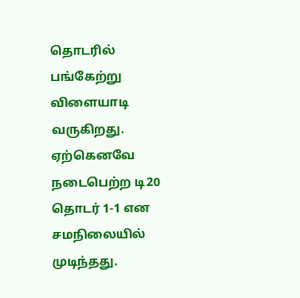தொடரில் பங்கேற்று விளையாடி வருகிறது. ஏற்கெனவே நடைபெற்ற டி20 தொடர் 1-1 என சமநிலையில் முடிந்தது.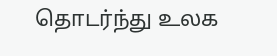தொடர்ந்து உலக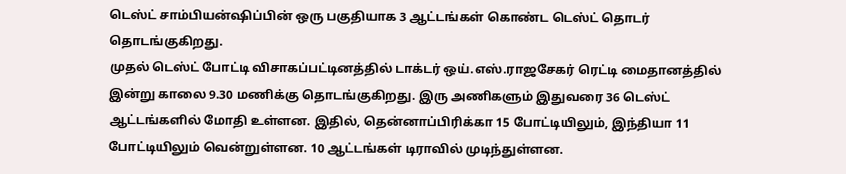டெஸ்ட் சாம்பியன்ஷிப்பின் ஒரு பகுதியாக 3 ஆட்டங்கள் கொண்ட டெஸ்ட் தொடர் தொடங்குகிறது.
முதல் டெஸ்ட் போட்டி விசாகப்பட்டினத்தில் டாக்டர் ஒய்.எஸ்.ராஜசேகர் ரெட்டி மைதானத்தில் இன்று காலை 9.30 மணிக்கு தொடங்குகிறது. இரு அணிகளும் இதுவரை 36 டெஸ்ட் ஆட்டங்களில் மோதி உள்ளன. இதில், தென்னாப்பிரிக்கா 15 போட்டியிலும், இந்தியா 11 போட்டியிலும் வென்றுள்ளன. 10 ஆட்டங்கள் டிராவில் முடிந்துள்ளன.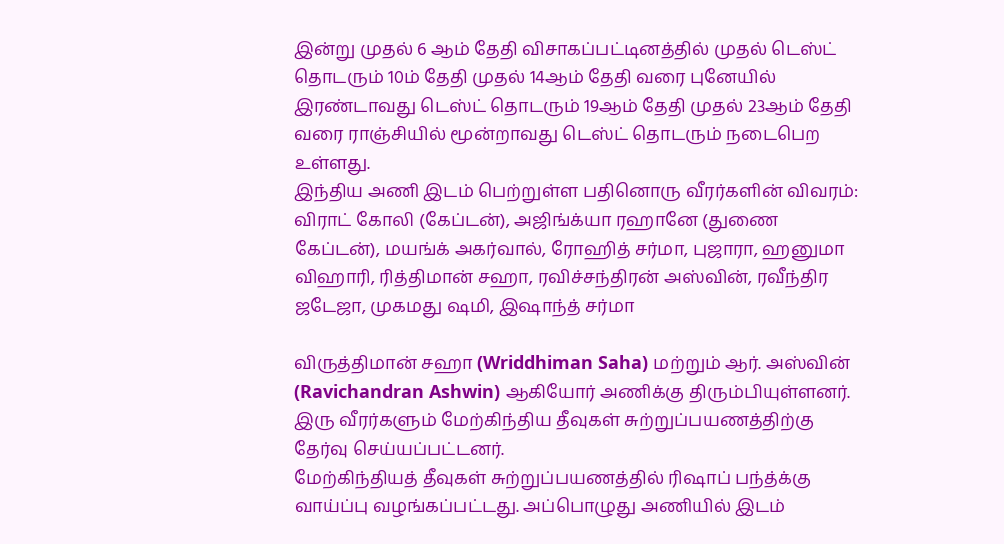இன்று முதல் 6 ஆம் தேதி விசாகப்பட்டினத்தில் முதல் டெஸ்ட் தொடரும் 10ம் தேதி முதல் 14ஆம் தேதி வரை புனேயில் இரண்டாவது டெஸ்ட் தொடரும் 19ஆம் தேதி முதல் 23ஆம் தேதி வரை ராஞ்சியில் மூன்றாவது டெஸ்ட் தொடரும் நடைபெற உள்ளது.
இந்திய அணி இடம் பெற்றுள்ள பதினொரு வீரர்களின் விவரம்:
விராட் கோலி (கேப்டன்), அஜிங்க்யா ரஹானே (துணை கேப்டன்), மயங்க் அகர்வால், ரோஹித் சர்மா, புஜாரா, ஹனுமா விஹாரி, ரித்திமான் சஹா, ரவிச்சந்திரன் அஸ்வின், ரவீந்திர ஜடேஜா, முகமது ஷமி, இஷாந்த் சர்மா

விருத்திமான் சஹா (Wriddhiman Saha) மற்றும் ஆர். அஸ்வின் (Ravichandran Ashwin) ஆகியோர் அணிக்கு திரும்பியுள்ளனர். இரு வீரர்களும் மேற்கிந்திய தீவுகள் சுற்றுப்பயணத்திற்கு தேர்வு செய்யப்பட்டனர்.
மேற்கிந்தியத் தீவுகள் சுற்றுப்பயணத்தில் ரிஷாப் பந்த்க்கு வாய்ப்பு வழங்கப்பட்டது. அப்பொழுது அணியில் இடம்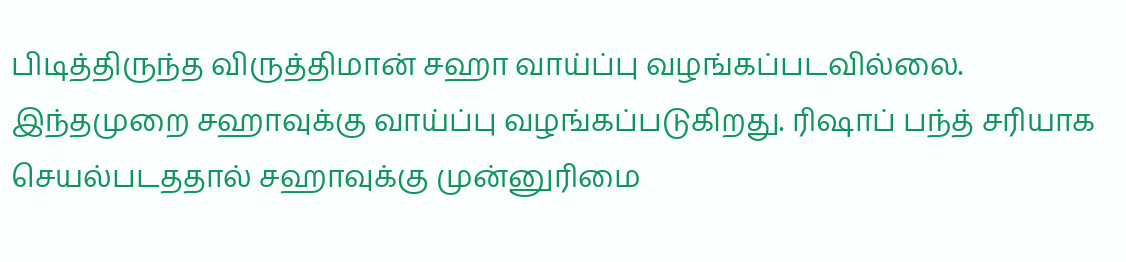பிடித்திருந்த விருத்திமான் சஹா வாய்ப்பு வழங்கப்படவில்லை. இந்தமுறை சஹாவுக்கு வாய்ப்பு வழங்கப்படுகிறது. ரிஷாப் பந்த் சரியாக செயல்படததால் சஹாவுக்கு முன்னுரிமை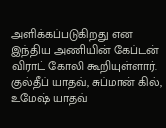அளிக்கப்படுகிறது என இந்திய அணியின் கேப்டன் விராட் கோலி கூறியுள்ளார்.
குல்தீப் யாதவ், சுப்மான் கில், உமேஷ் யாதவ்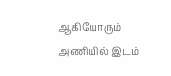ஆகியோரும் அணியில் இடம்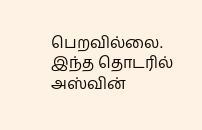பெறவில்லை. இந்த தொடரில் அஸ்வின்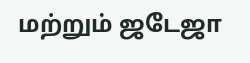மற்றும் ஜடேஜா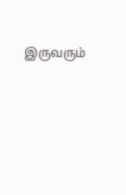இருவரும்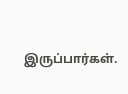இருப்பார்கள்.